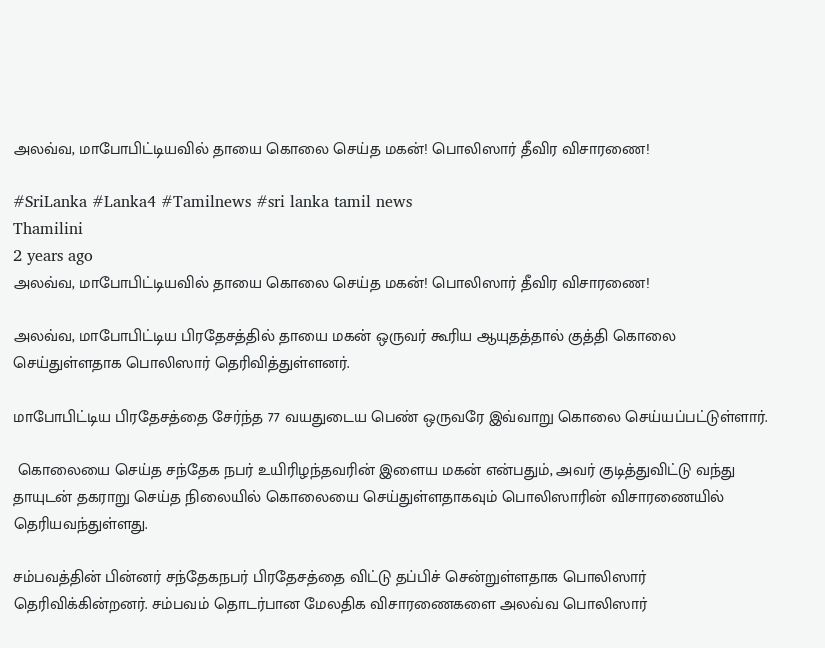அலவ்வ, மாபோபிட்டியவில் தாயை கொலை செய்த மகன்! பொலிஸார் தீவிர விசாரணை!

#SriLanka #Lanka4 #Tamilnews #sri lanka tamil news
Thamilini
2 years ago
அலவ்வ, மாபோபிட்டியவில் தாயை கொலை செய்த மகன்! பொலிஸார் தீவிர விசாரணை!

அலவ்வ, மாபோபிட்டிய பிரதேசத்தில் தாயை மகன் ஒருவர் கூரிய ஆயுதத்தால் குத்தி கொலை செய்துள்ளதாக பொலிஸார் தெரிவித்துள்ளனர்.

மாபோபிட்டிய பிரதேசத்தை சேர்ந்த 77 வயதுடைய பெண் ஒருவரே இவ்வாறு கொலை செய்யப்பட்டுள்ளார்.

 கொலையை செய்த சந்தேக நபர் உயிரிழந்தவரின் இளைய மகன் என்பதும், அவர் குடித்துவிட்டு வந்து தாயுடன் தகராறு செய்த நிலையில் கொலையை செய்துள்ளதாகவும் பொலிஸாரின் விசாரணையில் தெரியவந்துள்ளது.

சம்பவத்தின் பின்னர் சந்தேகநபர் பிரதேசத்தை விட்டு தப்பிச் சென்றுள்ளதாக பொலிஸார் தெரிவிக்கின்றனர். சம்பவம் தொடர்பான மேலதிக விசாரணைகளை அலவ்வ பொலிஸார்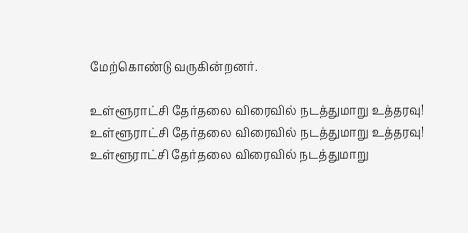மேற்கொண்டு வருகின்றனர்.

உள்ளூராட்சி தேர்தலை விரைவில் நடத்துமாறு உத்தரவு!
உள்ளூராட்சி தேர்தலை விரைவில் நடத்துமாறு உத்தரவு!
உள்ளூராட்சி தேர்தலை விரைவில் நடத்துமாறு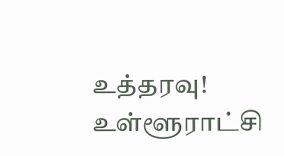உத்தரவு!
உள்ளூராட்சி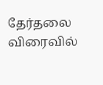தேர்தலை விரைவில்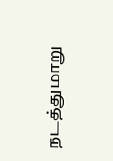நடத்துமாறு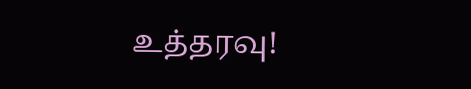உத்தரவு!